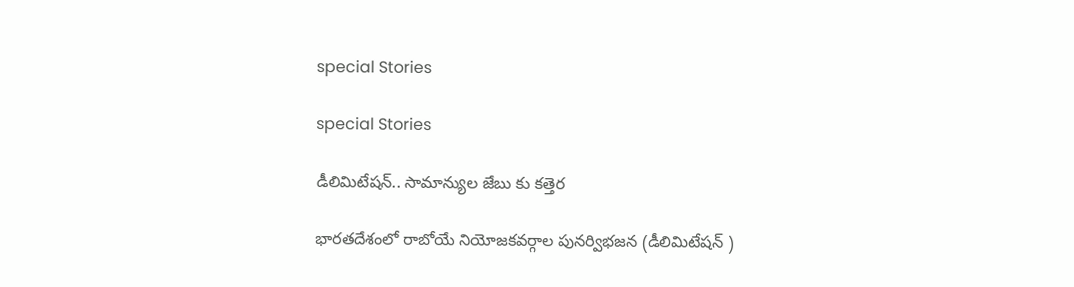special Stories

special Stories

డీలిమిటేషన్.. సామాన్యుల జేబు కు కత్తెర

భారతదేశంలో రాబోయే నియోజకవర్గాల పునర్విభజన (డీలిమిటేషన్ )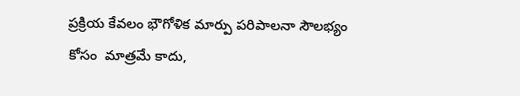ప్రక్రియ కేవలం భౌగోళిక మార్పు పరిపాలనా సౌలభ్యం కోసం  మాత్రమే కాదు,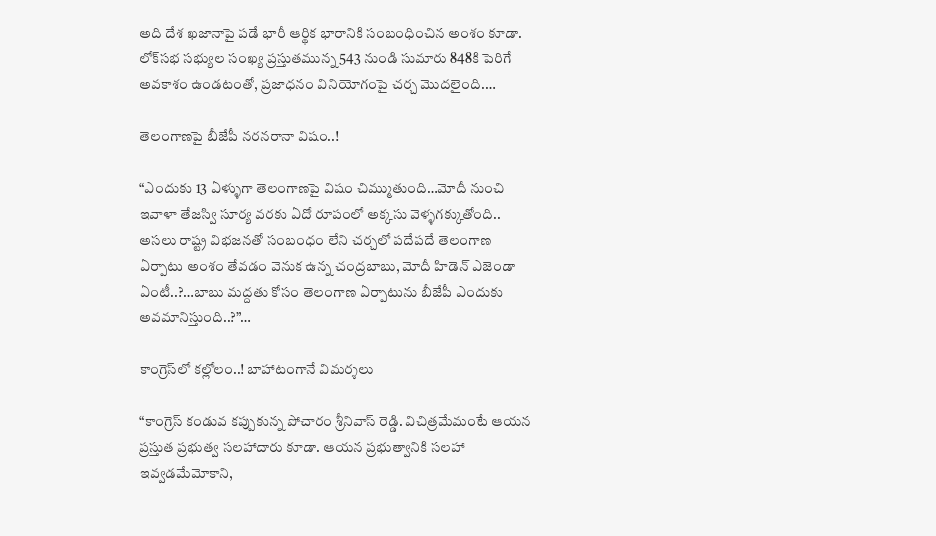అది దేశ ఖజానాపై పడే భారీ ఆర్థిక భారానికి సంబంధించిన అంశం కూడా. లోక్‌సభ సభ్యుల సంఖ్య ప్రస్తుతమున్న 543 నుండి సుమారు 848కి పెరిగే అవకాశం ఉండటంతో, ప్రజాధనం వినియోగంపై చర్చ మొదలైంది.…

తెలంగాణపై బీజేపీ నరనరానా విషం..!

“ఎందుకు 13 ఏళ్ళుగా తెలంగాణపై విషం చిమ్ముతుంది…మోదీ నుంచి ఇవాళా తేజస్వి సూర్య వరకు ఏదో రూపంలో అక్కసు వెళ్ళగక్కుతోంది.. అసలు రాష్ట్ర విభజనతో సంబంధం లేని చర్చలో పదేపదే తెలంగాణ ఏర్పాటు అంశం తేవడం వెనుక ఉన్న చంద్రబాబు, మోదీ హిడెన్ ఎజెండా ఏంటీ..?…బాబు మద్దతు కోసం తెలంగాణ ఏర్పాటును బీజేపీ ఎందుకు అవమానిస్తుంది..?”…

కాంగ్రెస్‌లో కల్లోలం..! బాహాటంగానే విమర్శలు

“కాంగ్రెస్‌ ‌కండువ కప్పుకున్న పోచారం శ్రీనివాస్‌ ‌రెడ్డి. విచిత్రమేమంటే ఆయన ప్రస్తుత ప్రభుత్వ సలహాదారు కూడా. ఆయన ప్రభుత్వానికి సలహా ఇవ్వడమేమోకాని,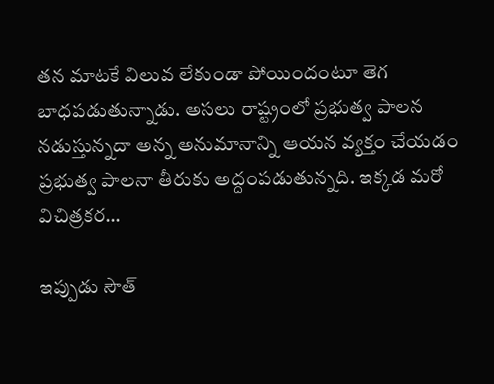తన మాటకే విలువ లేకుండా పోయిందంటూ తెగ బాధపడుతున్నాడు. అసలు రాష్ట్రంలో ప్రభుత్వ పాలన నడుస్తున్నదా అన్న అనుమానాన్ని ఆయన వ్యక్తం చేయడం ప్రభుత్వ పాలనా తీరుకు అద్దంపడుతున్నది. ఇక్కడ మరో విచిత్రకర…

ఇప్పుడు సౌత్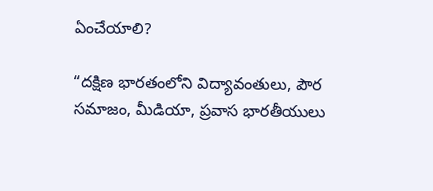ఏంచేయాలి?

“దక్షిణ భారతంలోని విద్యావంతులు, పౌర సమాజం, మీడియా, ప్రవాస భారతీయులు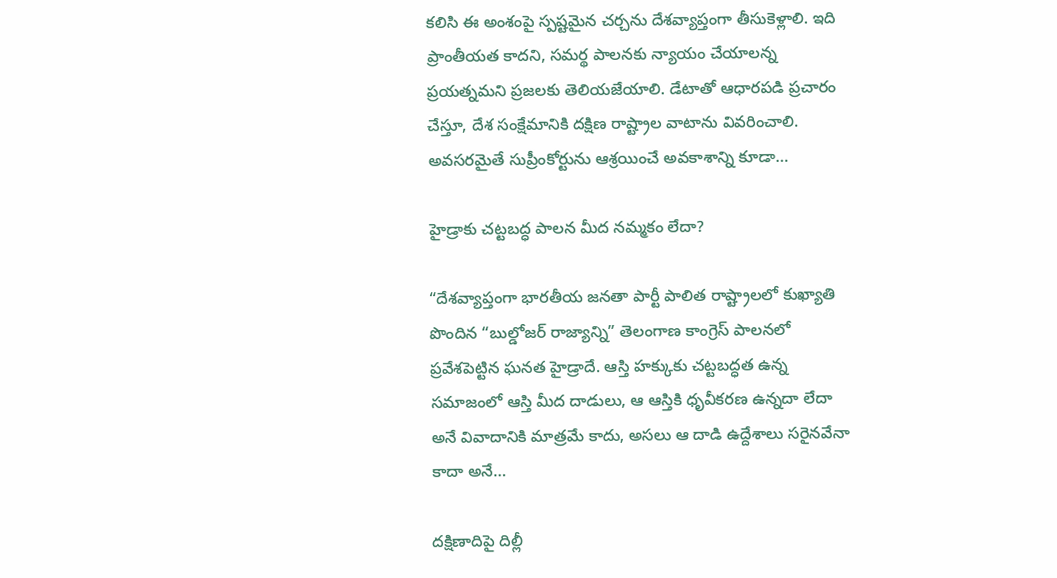కలిసి ఈ అంశంపై స్పష్టమైన చర్చను దేశవ్యాప్తంగా తీసుకెళ్లాలి. ఇది ప్రాంతీయత కాదని, సమర్థ పాలనకు న్యాయం చేయాలన్న ప్రయత్నమని ప్రజలకు తెలియజేయాలి. డేటాతో ఆధారపడి ప్రచారం చేస్తూ, దేశ సంక్షేమానికి దక్షిణ రాష్ట్రాల వాటాను వివరించాలి. అవసరమైతే సుప్రీంకోర్టును ఆశ్రయించే అవకాశాన్ని కూడా…

హైడ్రాకు చట్టబద్ధ పాలన మీద నమ్మకం లేదా?

“దేశవ్యాప్తంగా భారతీయ జనతా పార్టీ పాలిత రాష్ట్రాలలో కుఖ్యాతి పొందిన “బుల్డోజర్ రాజ్యాన్ని” తెలంగాణ కాంగ్రెస్ పాలనలో ప్రవేశపెట్టిన ఘనత హైడ్రాదే. ఆస్తి హక్కుకు చట్టబద్ధత ఉన్న సమాజంలో ఆస్తి మీద దాడులు, ఆ ఆస్తికి ధృవీకరణ ఉన్నదా లేదా అనే వివాదానికి మాత్రమే కాదు, అసలు ఆ దాడి ఉద్దేశాలు సరైనవేనా కాదా అనే…

దక్షిణాదిపై దిల్లీ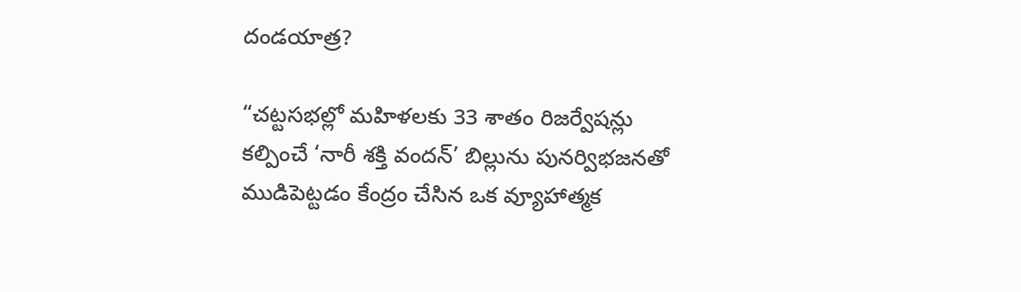దండయాత్ర?

“చట్టసభల్లో మహిళలకు 33 శాతం రిజర్వేషన్లు కల్పించే ‘నారీ శక్తి వందన్’ బిల్లును పునర్విభజనతో ముడిపెట్టడం కేంద్రం చేసిన ఒక వ్యూహాత్మక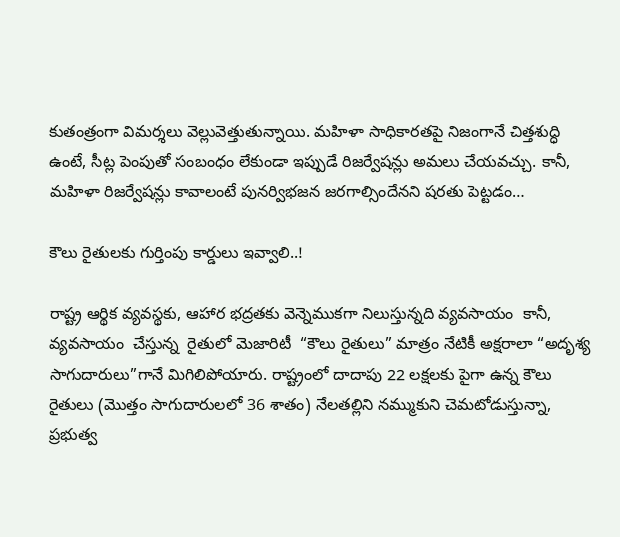కుతంత్రంగా విమర్శలు వెల్లువెత్తుతున్నాయి. మహిళా సాధికారతపై నిజంగానే చిత్తశుద్ధి ఉంటే, సీట్ల పెంపుతో సంబంధం లేకుండా ఇప్పుడే రిజర్వేషన్లు అమలు చేయవచ్చు. కానీ, మహిళా రిజర్వేషన్లు కావాలంటే పునర్విభజన జరగాల్సిందేనని షరతు పెట్టడం…

కౌలు రైతులకు గుర్తింపు కార్డులు ఇవ్వాలి..!

రాష్ట్ర ఆర్థిక వ్యవస్థకు, ఆహార భద్రతకు వెన్నెముకగా నిలుస్తున్నది వ్యవసాయం  కానీ, వ్యవసాయం  చేస్తున్న  రైతులో మెజారిటీ  “కౌలు రైతులు” మాత్రం నేటికీ అక్షరాలా “అదృశ్య సాగుదారులు”గానే మిగిలిపోయారు. రాష్ట్రంలో దాదాపు 22 లక్షలకు పైగా ఉన్న కౌలు రైతులు (మొత్తం సాగుదారులలో 36 శాతం) నేలతల్లిని నమ్ముకుని చెమటోడుస్తున్నా, ప్రభుత్వ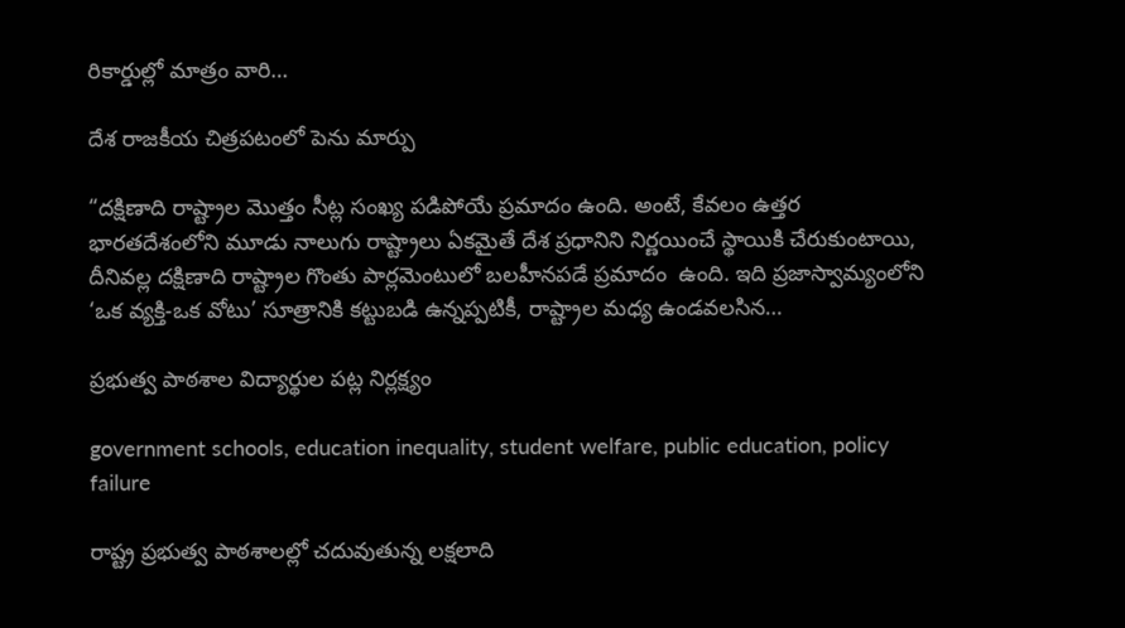రికార్డుల్లో మాత్రం వారి…

దేశ రాజకీయ చిత్రపటంలో పెను మార్పు

“దక్షిణాది రాష్ట్రాల మొత్తం సీట్ల సంఖ్య పడిపోయే ప్రమాదం ఉంది. అంటే, కేవలం ఉత్తర భారతదేశంలోని మూడు నాలుగు రాష్ట్రాలు ఏకమైతే దేశ ప్రధానిని నిర్ణయించే స్థాయికి చేరుకుంటాయి, దీనివల్ల దక్షిణాది రాష్ట్రాల గొంతు పార్లమెంటులో బలహీనపడే ప్రమాదం  ఉంది. ఇది ప్రజాస్వామ్యంలోని ‘ఒక వ్యక్తి-ఒక వోటు’ సూత్రానికి కట్టుబడి ఉన్నప్పటికీ, రాష్ట్రాల మధ్య ఉండవలసిన…

ప్రభుత్వ పాఠశాల విద్యార్థుల పట్ల నిర్లక్ష్యం

government schools, education inequality, student welfare, public education, policy failure

రాష్ట్ర ప్రభుత్వ పాఠశాలల్లో చదువుతున్న లక్షలాది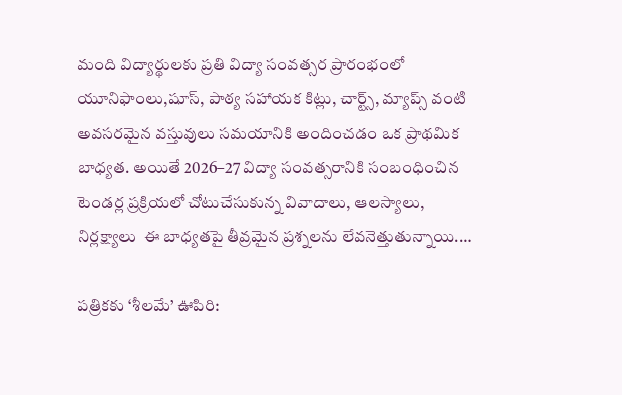మంది విద్యార్థులకు ప్రతి విద్యా సంవత్సర ప్రారంభంలో యూనిఫాంలు,షూస్, పాఠ్య సహాయక కిట్లు, చార్ట్స్, మ్యాప్స్ వంటి అవసరమైన వస్తువులు సమయానికి అందించడం ఒక ప్రాథమిక బాధ్యత. అయితే 2026–27 విద్యా సంవత్సరానికి సంబంధించిన టెండర్ల ప్రక్రియలో చోటుచేసుకున్న వివాదాలు, ఆలస్యాలు, నిర్లక్ష్యాలు  ఈ బాధ్యతపై తీవ్రమైన ప్రశ్నలను లేవనెత్తుతున్నాయి.…

పత్రికకు ‘శీలమే’ ఊపిరి: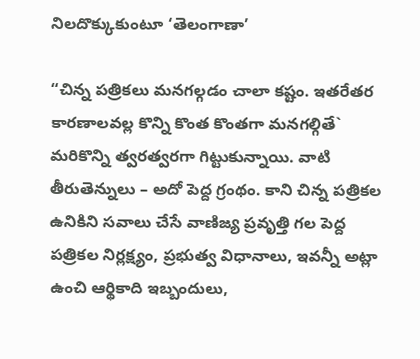నిలదొక్కుకుంటూ ‘తెలంగాణా’

“చిన్న పత్రికలు మనగల్గడం చాలా కష్టం. ఇతరేతర కారణాలవల్ల కొన్ని కొంత కొంతగా మనగల్గితే` మరికొన్ని త్వరత్వరగా గిట్టుకున్నాయి. వాటి తీరుతెన్నులు – అదో పెద్ద గ్రంథం. కాని చిన్న పత్రికల ఉనికిని సవాలు చేసే వాణిజ్య ప్రవృత్తి గల పెద్ద పత్రికల నిర్లక్ష్యం, ప్రభుత్వ విధానాలు, ఇవన్నీ అట్లా ఉంచి ఆర్థికాది ఇబ్బందులు,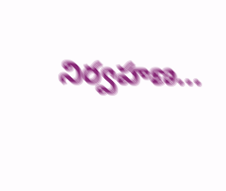నిర్వహణ…